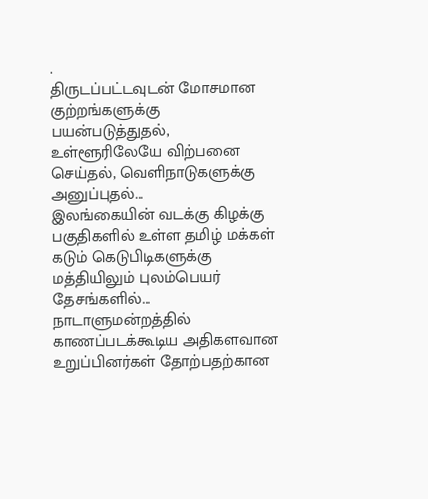.
திருடப்பட்டவுடன் மோசமான குற்றங்களுக்கு பயன்படுத்துதல், உள்ளூரிலேயே விற்பனை செய்தல், வெளிநாடுகளுக்கு அனுப்புதல்...
இலங்கையின் வடக்கு கிழக்கு பகுதிகளில் உள்ள தமிழ் மக்கள் கடும் கெடுபிடிகளுக்கு மத்தியிலும் புலம்பெயர் தேசங்களில்...
நாடாளுமன்றத்தில் காணப்படக்கூடிய அதிகளவான உறுப்பினர்கள் தோற்பதற்கான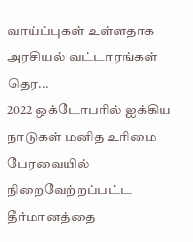வாய்ப்புகள் உள்ளதாக அரசியல் வட்டாரங்கள் தெர...
2022 ஒக்டோபரில் ஐக்கிய நாடுகள் மனித உரிமை பேரவையில் நிறைவேற்றப்பட்ட தீர்மானத்தை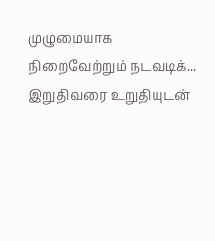முழுமையாக நிறைவேற்றும் நடவடிக்...
இறுதிவரை உறுதியுடன்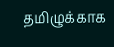தமிழுக்காக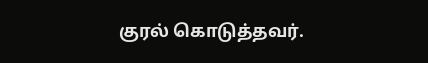குரல் கொடுத்தவர்.